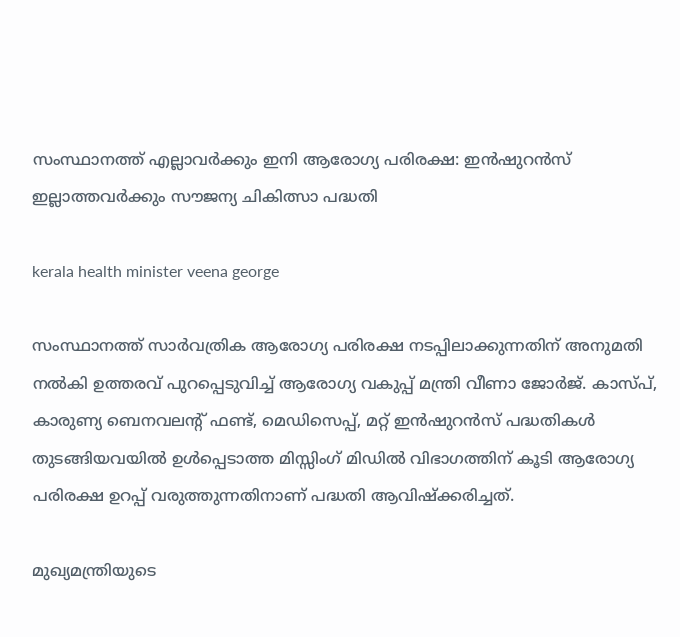സംസ്ഥാനത്ത് എല്ലാവർക്കും ഇനി ആരോഗ്യ പരിരക്ഷ: ഇൻഷുറൻസ് ഇല്ലാത്തവർക്കും സൗജന്യ ചികിത്സാ പദ്ധതി

kerala health minister veena george

സംസ്ഥാനത്ത് സാർവത്രിക ആരോഗ്യ പരിരക്ഷ നടപ്പിലാക്കുന്നതിന് അനുമതി നൽകി ഉത്തരവ് പുറപ്പെടുവിച്ച് ആരോഗ്യ വകുപ്പ് മന്ത്രി വീണാ ജോർജ്. കാസ്പ്, കാരുണ്യ ബെനവലന്റ് ഫണ്ട്, മെഡിസെപ്പ്, മറ്റ് ഇൻഷുറൻസ് പദ്ധതികൾ തുടങ്ങിയവയിൽ ഉൾപ്പെടാത്ത മിസ്സിംഗ് മിഡിൽ വിഭാഗത്തിന് കൂടി ആരോഗ്യ പരിരക്ഷ ഉറപ്പ് വരുത്തുന്നതിനാണ് പദ്ധതി ആവിഷ്‌ക്കരിച്ചത്.

മുഖ്യമന്ത്രിയുടെ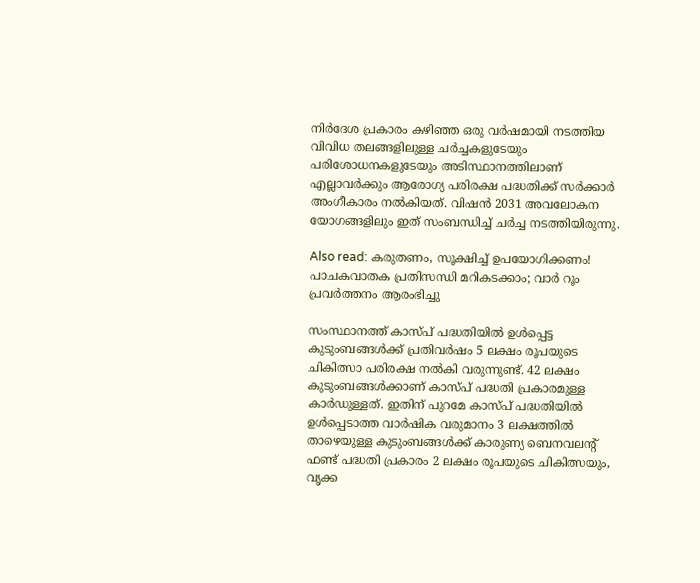നിർദേശ പ്രകാരം കഴിഞ്ഞ ഒരു വർഷമായി നടത്തിയ വിവിധ തലങ്ങളിലുള്ള ചർച്ചകളുടേയും പരിശോധനകളുടേയും അടിസ്ഥാനത്തിലാണ് എല്ലാവർക്കും ആരോഗ്യ പരിരക്ഷ പദ്ധതിക്ക് സർക്കാർ അംഗീകാരം നൽകിയത്. വിഷൻ 2031 അവലോകന യോഗങ്ങളിലും ഇത് സംബന്ധിച്ച് ചർച്ച നടത്തിയിരുന്നു.

Also read: കരുതണം, സൂക്ഷിച്ച് ഉപയോഗിക്കണം! പാചകവാതക പ്രതിസന്ധി മറികടക്കാം; വാർ റൂം പ്രവർത്തനം ആരംഭിച്ചു

സംസ്ഥാനത്ത് കാസ്പ് പദ്ധതിയിൽ ഉൾപ്പെട്ട കുടുംബങ്ങൾക്ക് പ്രതിവർഷം 5 ലക്ഷം രൂപയുടെ ചികിത്സാ പരിരക്ഷ നൽകി വരുന്നുണ്ട്. 42 ലക്ഷം കുടുംബങ്ങൾക്കാണ് കാസ്പ് പദ്ധതി പ്രകാരമുള്ള കാർഡുള്ളത്. ഇതിന് പുറമേ കാസ്പ് പദ്ധതിയിൽ ഉൾപ്പെടാത്ത വാർഷിക വരുമാനം 3 ലക്ഷത്തിൽ താഴെയുള്ള കുടുംബങ്ങൾക്ക് കാരുണ്യ ബെനവലന്റ് ഫണ്ട് പദ്ധതി പ്രകാരം 2 ലക്ഷം രൂപയുടെ ചികിത്സയും, വൃക്ക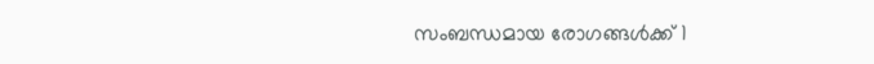സംബന്ധമായ രോഗങ്ങൾക്ക് 1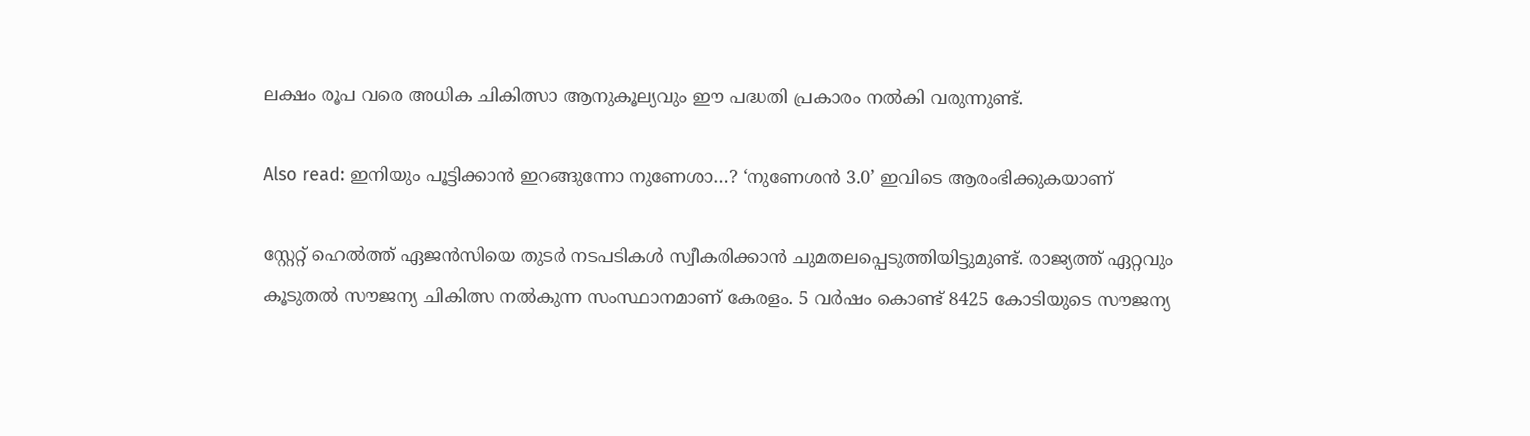ലക്ഷം രൂപ വരെ അധിക ചികിത്സാ ആനുകൂല്യവും ഈ പദ്ധതി പ്രകാരം നൽകി വരുന്നുണ്ട്.

Also read: ഇനിയും പൂട്ടിക്കാൻ ഇറങ്ങുന്നോ നുണേശാ…? ‘നുണേശൻ 3.0’ ഇവിടെ ആരംഭിക്കുകയാണ്

സ്റ്റേറ്റ് ഹെൽത്ത് ഏജൻസിയെ തുടർ നടപടികൾ സ്വീകരിക്കാൻ ചുമതലപ്പെടുത്തിയിട്ടുമുണ്ട്. രാജ്യത്ത് ഏറ്റവും കൂടുതൽ സൗജന്യ ചികിത്സ നൽകുന്ന സംസ്ഥാനമാണ് കേരളം. 5 വർഷം കൊണ്ട് 8425 കോടിയുടെ സൗജന്യ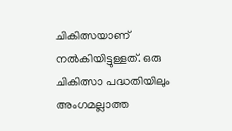ചികിത്സയാണ് നൽകിയിട്ടുള്ളത്. ഒരു ചികിത്സാ പദ്ധതിയിലും അംഗമല്ലാത്ത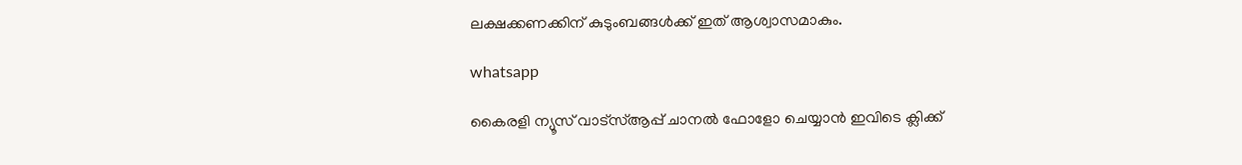ലക്ഷക്കണക്കിന് കുടുംബങ്ങൾക്ക് ഇത് ആശ്വാസമാകും.

whatsapp

കൈരളി ന്യൂസ് വാട്‌സ്ആപ്പ് ചാനല്‍ ഫോളോ ചെയ്യാന്‍ ഇവിടെ ക്ലിക്ക്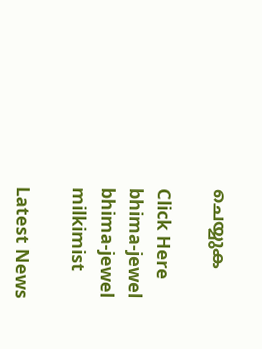ചെയ്യുക

Click Here
bhima-jewel
bhima-jewel
milkimist

Latest News